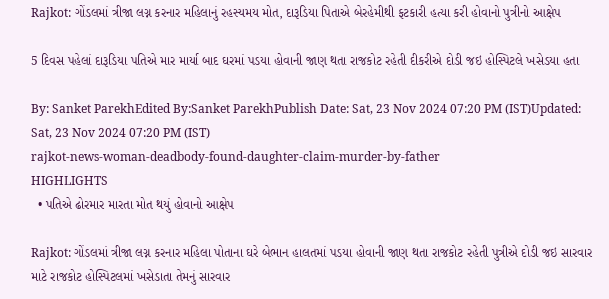Rajkot: ગોંડલમાં ત્રીજા લગ્ન કરનાર મહિલાનું રહસ્યમય મોત, દારૂડિયા પિતાએ બેરહેમીથી ફટકારી હત્યા કરી હોવાનો પુત્રીનો આક્ષેપ

5 દિવસ પહેલાં દારૂડિયા પતિએ માર માર્યા બાદ ઘરમાં પડયા હોવાની જાણ થતા રાજકોટ રહેતી દીકરીએ દોડી જઇ હોસ્પિટલે ખસેડયા હતા

By: Sanket ParekhEdited By:Sanket ParekhPublish Date: Sat, 23 Nov 2024 07:20 PM (IST)Updated: Sat, 23 Nov 2024 07:20 PM (IST)
rajkot-news-woman-deadbody-found-daughter-claim-murder-by-father
HIGHLIGHTS
  • પતિએ ઢોરમાર મારતા મોત થયું હોવાનો આક્ષેપ

Rajkot: ગોંડલમાં ત્રીજા લગ્ન કરનાર મહિલા પોતાના ઘરે બેભાન હાલતમાં પડયા હોવાની જાણ થતા રાજકોટ રહેતી પુત્રીએ દોડી જઇ સારવાર માટે રાજકોટ હોસ્પિટલમાં ખસેડાતા તેમનું સારવાર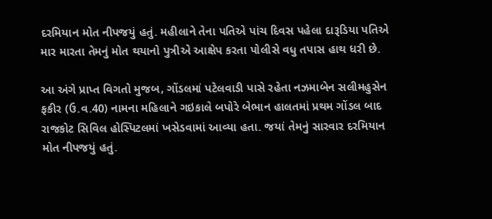દરમિયાન મોત નીપજયું હતું. મહીલાને તેના પતિએ પાંચ દિવસ પહેલા દારૂડિયા પતિએ માર મારતા તેમનું મોત થયાનો પુત્રીએ આક્ષેપ કરતા પોલીસે વધુ તપાસ હાથ ધરી છે.

આ અંગે પ્રાપ્ત વિગતો મુજબ, ગોંડલમાં પટેલવાડી પાસે રહેતા નઝમાબેન સલીમહુસેન ફકીર (ઉ.વ.40) નામના મહિલાને ગઇકાલે બપોરે બેભાન હાલતમાં પ્રથમ ગોંડલ બાદ રાજકોટ સિવિલ હોસ્પિટલમાં ખસેડવામાં આવ્યા હતા. જયાં તેમનું સારવાર દરમિયાન મોત નીપજયું હતું.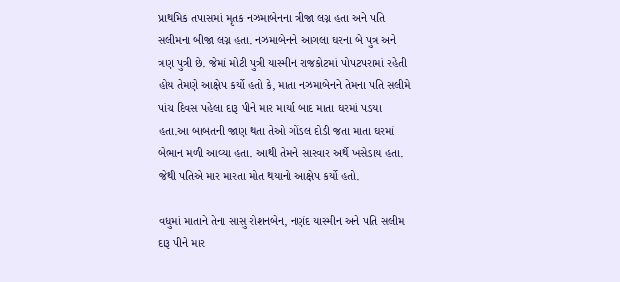પ્રાથમિક તપાસમાં મૃતક નઝમાબેનના ત્રીજા લગ્ન હતા અને પતિ સલીમના બીજા લગ્ન હતા. નઝમાબેનને આગલા ઘરના બે પુત્ર અને ત્રણ પુત્રી છે. જેમાં મોટી પુત્રી યાસ્મીન રાજકોટમાં પોપટપરામાં રહેતી હોય તેમણે આક્ષેપ કર્યો હતો કે, માતા નઝમાબેનને તેમના પતિ સલીમે પાંચ દિવસ પહેલા દારૂ પીને માર માર્યા બાદ માતા ઘરમાં પડયા હતા.આ બાબતની જાણ થતા તેઓ ગોંડલ દોડી જતા માતા ઘરમાં બેભાન મળી આવ્યા હતા. આથી તેમને સારવાર અર્થે ખસેડાય હતા. જેથી પતિએ માર મારતા મોત થયાનો આક્ષેપ કર્યો હતો.

વધુમાં માતાને તેના સાસુ રોશનબેન, નણંદ યાસ્મીન અને પતિ સલીમ દારૂ પીને માર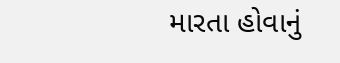મારતા હોવાનું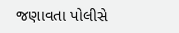જણાવતા પોલીસે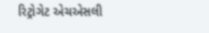રિટ્રોગેટ એચએસલી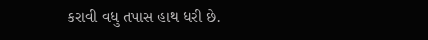કરાવી વધુ તપાસ હાથ ધરી છે.